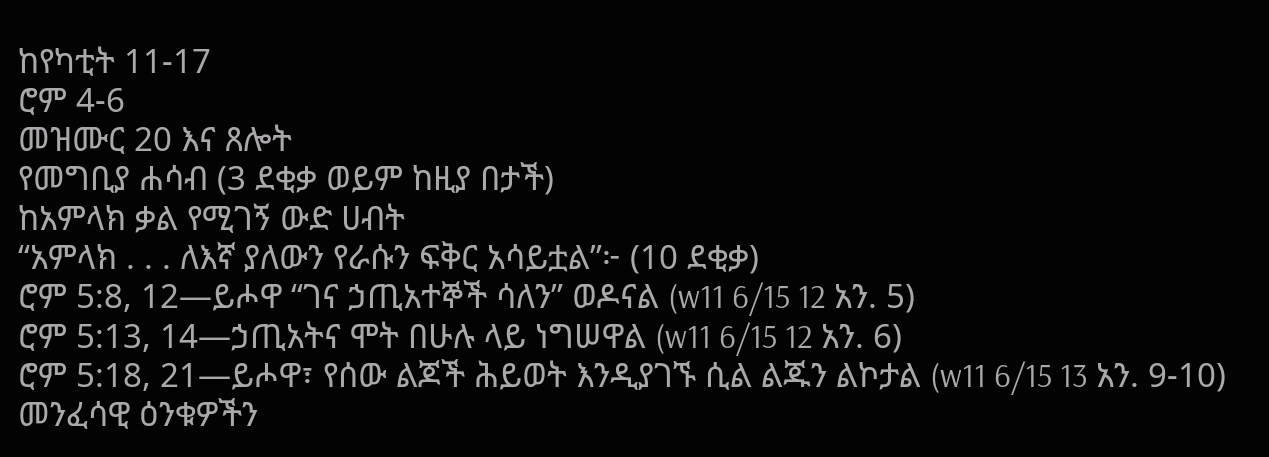ከየካቲት 11-17
ሮም 4-6
መዝሙር 20 እና ጸሎት
የመግቢያ ሐሳብ (3 ደቂቃ ወይም ከዚያ በታች)
ከአምላክ ቃል የሚገኝ ውድ ሀብት
“አምላክ . . . ለእኛ ያለውን የራሱን ፍቅር አሳይቷል”፦ (10 ደቂቃ)
ሮም 5:8, 12—ይሖዋ “ገና ኃጢአተኞች ሳለን” ወዶናል (w11 6/15 12 አን. 5)
ሮም 5:13, 14—ኃጢአትና ሞት በሁሉ ላይ ነግሠዋል (w11 6/15 12 አን. 6)
ሮም 5:18, 21—ይሖዋ፣ የሰው ልጆች ሕይወት እንዲያገኙ ሲል ልጁን ልኮታል (w11 6/15 13 አን. 9-10)
መንፈሳዊ ዕንቁዎችን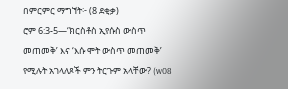በምርምር ማግኘት፦ (8 ደቂቃ)
ሮም 6:3-5—‘ክርስቶስ ኢየሱስ ውስጥ መጠመቅ’ እና ‘እሱ ሞት ውስጥ መጠመቅ’ የሚሉት አገላለጾች ምን ትርጉም አላቸው? (w08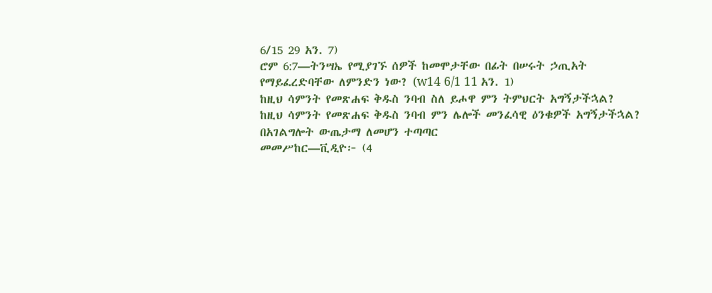6/15 29 አን. 7)
ሮም 6:7—ትንሣኤ የሚያገኙ ሰዎች ከመሞታቸው በፊት በሠሩት ኃጢአት የማይፈረድባቸው ለምንድን ነው? (w14 6/1 11 አን. 1)
ከዚህ ሳምንት የመጽሐፍ ቅዱስ ንባብ ስለ ይሖዋ ምን ትምህርት አግኝታችኋል?
ከዚህ ሳምንት የመጽሐፍ ቅዱስ ንባብ ምን ሌሎች መንፈሳዊ ዕንቁዎች አግኝታችኋል?
በአገልግሎት ውጤታማ ለመሆን ተጣጣር
መመሥከር—ቪዲዮ፦ (4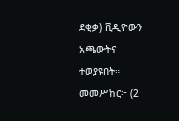ደቂቃ) ቪዲዮውን አጫውትና ተወያዩበት።
መመሥከር፦ (2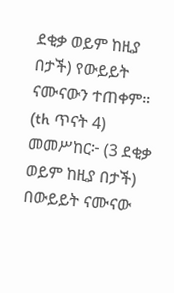ደቂቃ ወይም ከዚያ በታች) የውይይት ናሙናውን ተጠቀም። (th ጥናት 4)
መመሥከር፦ (3 ደቂቃ ወይም ከዚያ በታች) በውይይት ናሙናው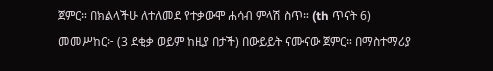ጀምር። በክልላችሁ ለተለመደ የተቃውሞ ሐሳብ ምላሽ ስጥ። (th ጥናት 6)
መመሥከር፦ (3 ደቂቃ ወይም ከዚያ በታች) በውይይት ናሙናው ጀምር። በማስተማሪያ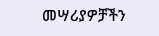መሣሪያዎቻችን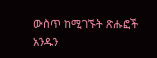ውስጥ ከሚገኙት ጽሑፎች አንዱን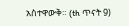አስተዋውቅ። (th ጥናት 9)